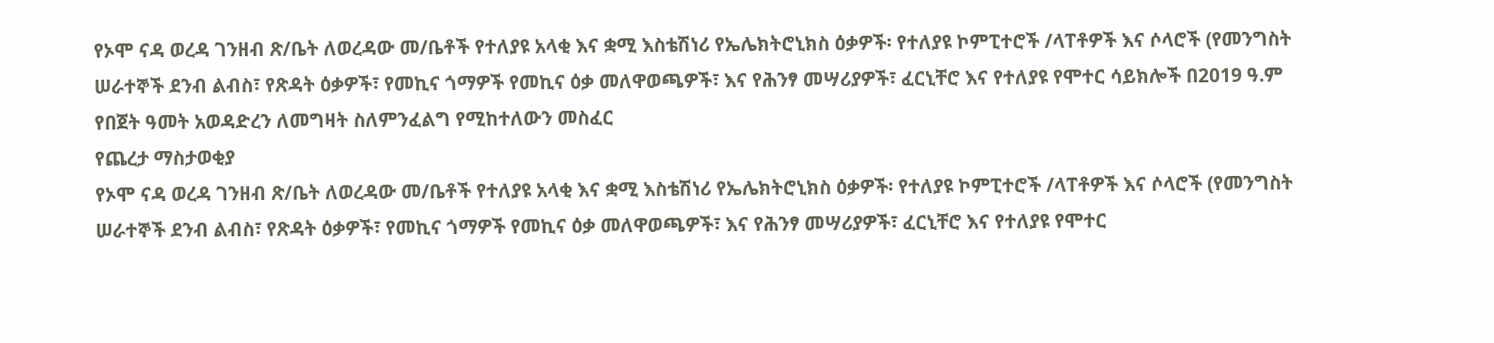የኦሞ ናዳ ወረዳ ገንዘብ ጽ/ቤት ለወረዳው መ/ቤቶች የተለያዩ አላቂ እና ቋሚ እስቴሽነሪ የኤሌክትሮኒክስ ዕቃዎች፡ የተለያዩ ኮምፒተሮች /ላፐቶዎች እና ሶላሮች (የመንግስት ሠራተኞች ደንብ ልብስ፣ የጽዳት ዕቃዎች፣ የመኪና ጎማዎች የመኪና ዕቃ መለዋወጫዎች፣ እና የሕንፃ መሣሪያዎች፣ ፈርኒቸሮ እና የተለያዩ የሞተር ሳይክሎች በ2019 ዓ.ም የበጀት ዓመት አወዳድረን ለመግዛት ስለምንፈልግ የሚከተለውን መስፈር
የጨረታ ማስታወቂያ
የኦሞ ናዳ ወረዳ ገንዘብ ጽ/ቤት ለወረዳው መ/ቤቶች የተለያዩ አላቂ እና ቋሚ እስቴሽነሪ የኤሌክትሮኒክስ ዕቃዎች፡ የተለያዩ ኮምፒተሮች /ላፐቶዎች እና ሶላሮች (የመንግስት ሠራተኞች ደንብ ልብስ፣ የጽዳት ዕቃዎች፣ የመኪና ጎማዎች የመኪና ዕቃ መለዋወጫዎች፣ እና የሕንፃ መሣሪያዎች፣ ፈርኒቸሮ እና የተለያዩ የሞተር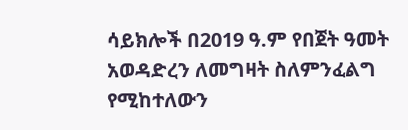ሳይክሎች በ2019 ዓ.ም የበጀት ዓመት አወዳድረን ለመግዛት ስለምንፈልግ የሚከተለውን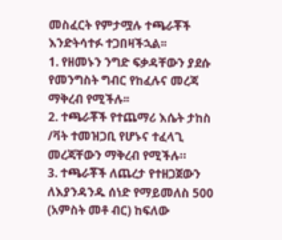መስፈርት የምታሟሉ ተጫራቾች እንድትሳተፉ ተጋበዛችኋል፡፡
1. የዘመኑን ንግድ ፍቃዳቸውን ያደሱ የመንግስት ግብር የከፈሉና መረጃ ማቅረብ የሚችሉ፡፡
2. ተጫራቾች የተጨማሪ እሴት ታከስ /ቫት ተመዝጋቢ የሆኑና ተፈላጊ መረጃቸውን ማቅረብ የሚችሉ።
3. ተጫራቾች ለጨረታ የተዘጋጀውን ለእያንዳንዱ ሰነድ የማይመለስ 500 (አምስት መቶ ብር) ከፍለው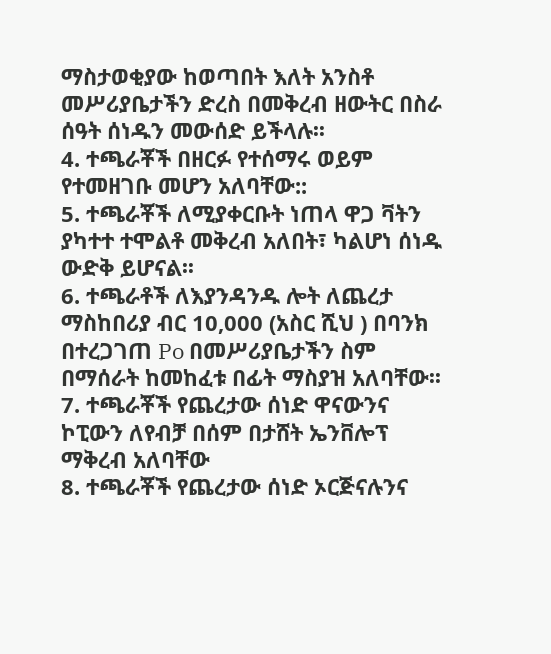ማስታወቂያው ከወጣበት እለት አንስቶ መሥሪያቤታችን ድረስ በመቅረብ ዘውትር በስራ ሰዓት ሰነዱን መውሰድ ይችላሉ፡፡
4. ተጫራቾች በዘርፉ የተሰማሩ ወይም የተመዘገቡ መሆን አለባቸው::
5. ተጫራቾች ለሚያቀርቡት ነጠላ ዋጋ ቫትን ያካተተ ተሞልቶ መቅረብ አለበት፣ ካልሆነ ሰነዱ ውድቅ ይሆናል፡፡
6. ተጫራቶች ለእያንዳንዱ ሎት ለጨረታ ማስከበሪያ ብር 10,000 (አስር ሺህ ) በባንክ በተረጋገጠ Po በመሥሪያቤታችን ስም በማሰራት ከመከፈቱ በፊት ማስያዝ አለባቸው፡፡
7. ተጫራቾች የጨረታው ሰነድ ዋናውንና ኮፒውን ለየብቻ በሰም በታሸት ኤንቨሎፕ ማቅረብ አለባቸው
8. ተጫራቾች የጨረታው ሰነድ ኦርጅናሉንና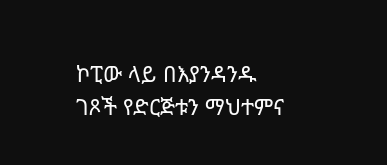ኮፒው ላይ በእያንዳንዱ ገጾች የድርጅቱን ማህተምና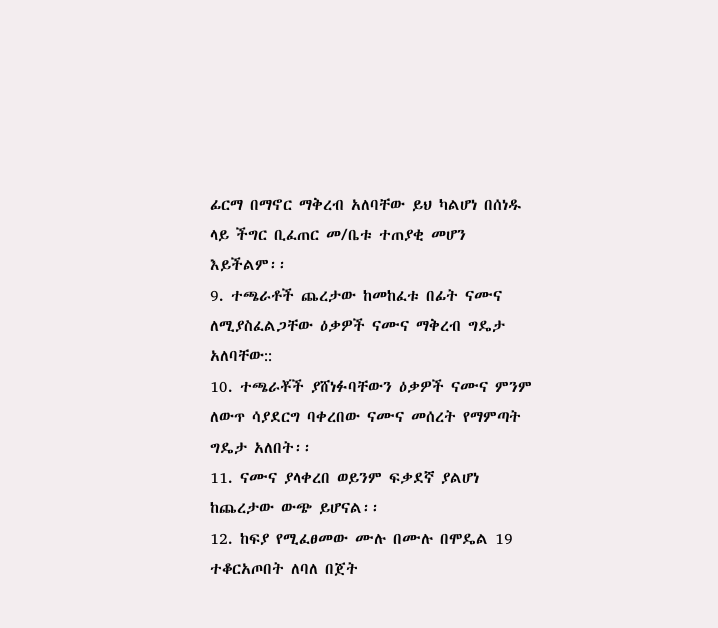ፊርማ በማኖር ማቅረብ አለባቸው ይህ ካልሆነ በሰነዱ ላይ ችግር ቢፈጠር መ/ቤቱ ተጠያቂ መሆን እይችልም፡፡
9. ተጫራቶች ጨረታው ከመከፈቱ በፊት ናሙና ለሚያስፈልጋቸው ዕቃዎች ናሙና ማቅረብ ግዴታ አለባቸው::
10. ተጫራቾች ያሸነፉባቸውን ዕቃዎች ናሙና ምንም ለውጥ ሳያደርግ ባቀረበው ናሙና መሰረት የማምጣት ግዴታ አለበት፡፡
11. ናሙና ያላቀረበ ወይንም ፍቃደኛ ያልሆነ ከጨረታው ውጭ ይሆናል፡፡
12. ከፍያ የሚፈፀመው ሙሉ በሙሉ በሞዴል 19 ተቆርአጦበት ለባለ በጀት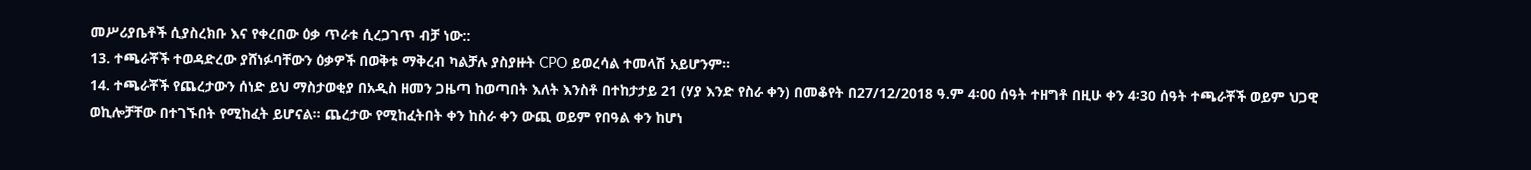መሥሪያቤቶች ሲያስረክቡ እና የቀረበው ዕቃ ጥራቱ ሲረጋገጥ ብቻ ነው::
13. ተጫራቾች ተወዳድረው ያሸነፉባቸውን ዕቃዎች በወቅቱ ማቅረብ ካልቻሉ ያስያዙት CPO ይወረሳል ተመላሽ አይሆንም፡፡
14. ተጫራቾች የጨረታውን ሰነድ ይህ ማስታወቂያ በአዲስ ዘመን ጋዜጣ ከወጣበት እለት እንስቶ በተከታታይ 21 (ሃያ እንድ የስራ ቀን) በመቆየት በ27/12/2018 ዓ.ም 4፡00 ሰዓት ተዘግቶ በዚሁ ቀን 4፡30 ሰዓት ተጫራቾች ወይም ህጋዊ ወኪሎቻቸው በተገኙበት የሚከፈት ይሆናል፡፡ ጨረታው የሚከፈትበት ቀን ከስራ ቀን ውጪ ወይም የበዓል ቀን ከሆነ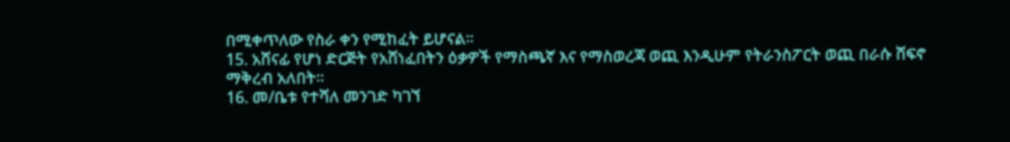በሚቀጥለው የስራ ቀን የሚከፈት ይሆናል፡፡
15. አሸናፊ የሆነ ድርጅት የአሸነፈበትን ዕቃዎች የማስጫኛ እና የማስወረጃ ወጪ እንዲሁም የትራንስፖርት ወጪ በራሱ ሸፍኖ ማቅረብ አለበት፡፡
16. መ/ቤቱ የተሻለ መንገድ ካገኘ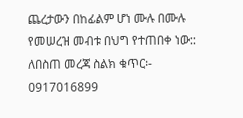ጨረታውን በከፊልም ሆነ ሙሉ በሙሉ የመሠረዝ መብቱ በህግ የተጠበቀ ነው::
ለበስጠ መረጃ ስልክ ቁጥር፡- 0917016899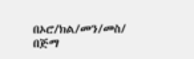በኦሮ/ክል/መን/መስ/ በጅማ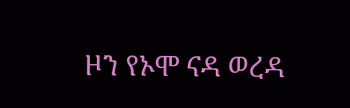ዞን የኦሞ ናዳ ወረዳ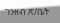ገንዘብ ጽ/ቤት